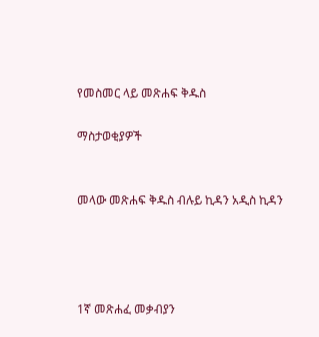የመስመር ላይ መጽሐፍ ቅዱስ

ማስታወቂያዎች


መላው መጽሐፍ ቅዱስ ብሉይ ኪዳን አዲስ ኪዳን




1ኛ መጽሐፈ መቃብያን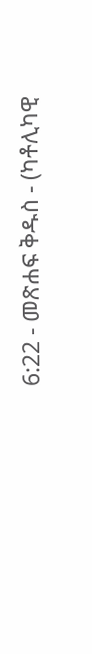6:22 - መጽሐፍ ቅዱስ - (ካቶሊካዊ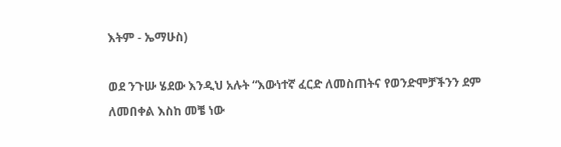እትም - ኤማሁስ)

ወደ ንጉሡ ሄደው እንዲህ አሉት “እውነተኛ ፈርድ ለመስጠትና የወንድሞቻችንን ደም ለመበቀል እስከ መቼ ነው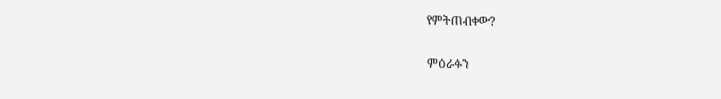የምትጠብቀው?

ምዕራፉን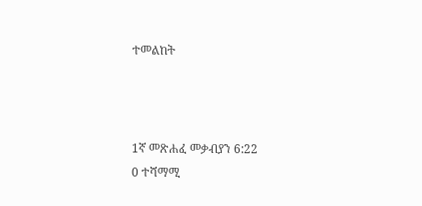ተመልከት



1ኛ መጽሐፈ መቃብያን 6:22
0 ተሻማሚ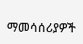ማመሳሰሪያዎች